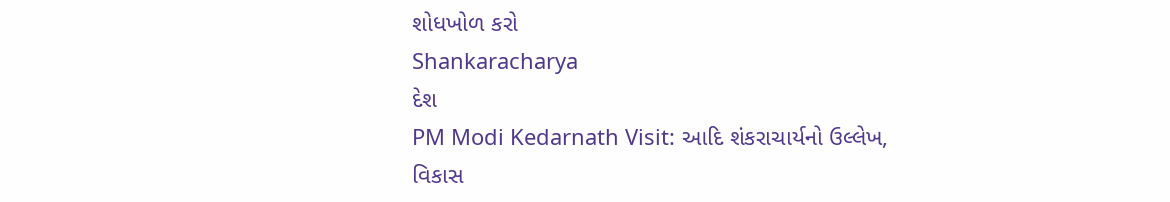શોધખોળ કરો
Shankaracharya
દેશ
PM Modi Kedarnath Visit: આદિ શંકરાચાર્યનો ઉલ્લેખ, વિકાસ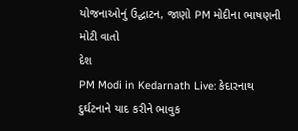યોજનાઓનું ઉદ્ઘાટન, જાણો PM મોદીના ભાષણની મોટી વાતો
દેશ
PM Modi in Kedarnath Live: કેદારનાથ દુર્ઘટનાને યાદ કરીને ભાવુક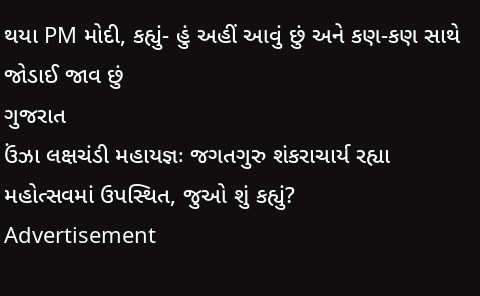થયા PM મોદી, કહ્યું- હું અહીં આવું છું અને કણ-કણ સાથે જોડાઈ જાવ છું
ગુજરાત
ઉંઝા લક્ષચંડી મહાયજ્ઞઃ જગતગુરુ શંકરાચાર્ય રહ્યા મહોત્સવમાં ઉપસ્થિત, જુઓ શું કહ્યું?
Advertisement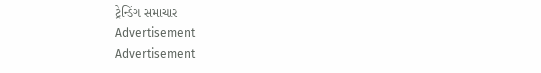ટ્રેન્ડિંગ સમાચાર
Advertisement
Advertisement